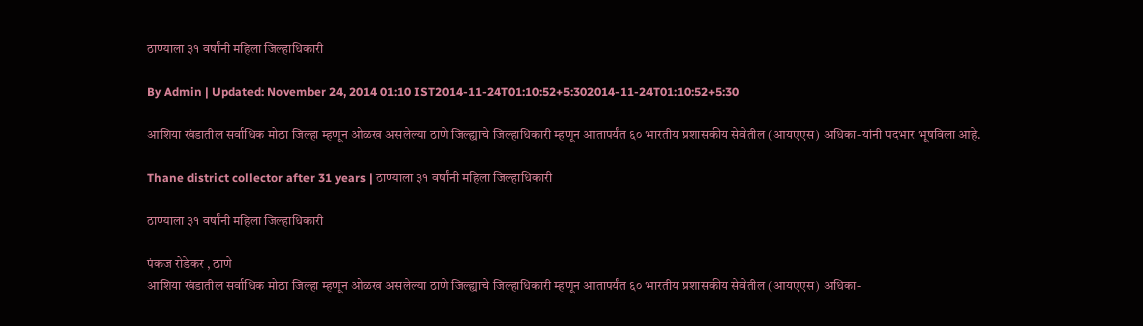ठाण्याला ३१ वर्षांनी महिला जिल्हाधिकारी

By Admin | Updated: November 24, 2014 01:10 IST2014-11-24T01:10:52+5:302014-11-24T01:10:52+5:30

आशिया खंडातील सर्वाधिक मोठा जिल्हा म्हणून ओळख असलेल्या ठाणे जिल्ह्याचे जिल्हाधिकारी म्हणून आतापर्यंत ६० भारतीय प्रशासकीय सेवेतील (आयएएस) अधिका-यांनी पदभार भूषविला आहे.

Thane district collector after 31 years | ठाण्याला ३१ वर्षांनी महिला जिल्हाधिकारी

ठाण्याला ३१ वर्षांनी महिला जिल्हाधिकारी

पंकज रोडेकर , ठाणे
आशिया खंडातील सर्वाधिक मोठा जिल्हा म्हणून ओळख असलेल्या ठाणे जिल्ह्याचे जिल्हाधिकारी म्हणून आतापर्यंत ६० भारतीय प्रशासकीय सेवेतील (आयएएस) अधिका-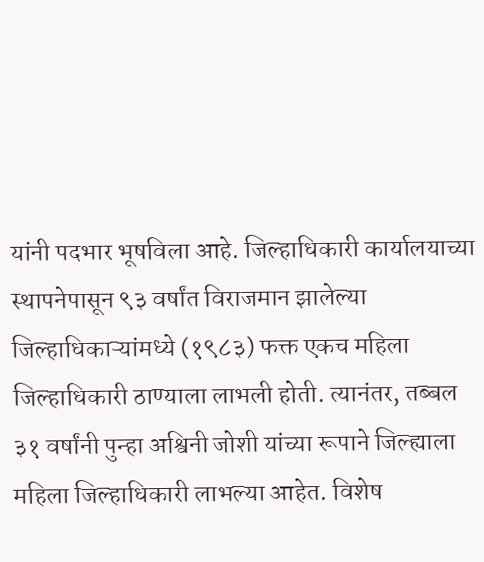यांनी पदभार भूषविला आहे. जिल्हाधिकारी कार्यालयाच्या स्थापनेपासून ९३ वर्षांत विराजमान झालेल्या जिल्हाधिकाऱ्यांमध्ये (१९८३) फक्त एकच महिला जिल्हाधिकारी ठाण्याला लाभली होती. त्यानंतर, तब्बल ३१ वर्षांनी पुन्हा अश्विनी जोशी यांच्या रूपाने जिल्ह्याला महिला जिल्हाधिकारी लाभल्या आहेत. विशेष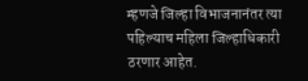म्हणजे जिल्हा विभाजनानंतर त्या पहिल्याच महिला जिल्हाधिकारी ठरणार आहेत.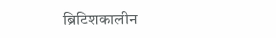ब्रिटिशकालीन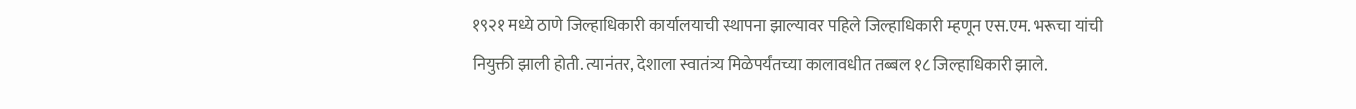१९२१ मध्ये ठाणे जिल्हाधिकारी कार्यालयाची स्थापना झाल्यावर पहिले जिल्हाधिकारी म्हणून एस.एम. भरूचा यांची नियुक्ती झाली होती. त्यानंतर, देशाला स्वातंत्र्य मिळेपर्यंतच्या कालावधीत तब्बल १८ जिल्हाधिकारी झाले.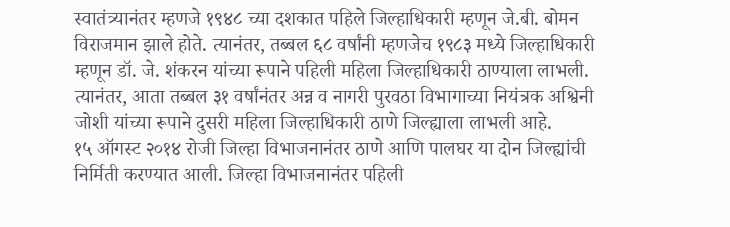स्वातंत्र्यानंतर म्हणजे १९४८ च्या दशकात पहिले जिल्हाधिकारी म्हणून जे.बी. बोमन विराजमान झाले होते. त्यानंतर, तब्बल ६८ वर्षांनी म्हणजेच १९८३ मध्ये जिल्हाधिकारी म्हणून डॉ. जे. शंकरन यांच्या रूपाने पहिली महिला जिल्हाधिकारी ठाण्याला लाभली. त्यानंतर, आता तब्बल ३१ वर्षांनंतर अन्न व नागरी पुरवठा विभागाच्या नियंत्रक अश्विनी जोशी यांच्या रूपाने दुसरी महिला जिल्हाधिकारी ठाणे जिल्ह्याला लाभली आहे.
१५ ऑगस्ट २०१४ रोजी जिल्हा विभाजनानंतर ठाणे आणि पालघर या दोन जिल्ह्यांची निर्मिती करण्यात आली. जिल्हा विभाजनानंतर पहिली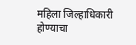महिला जिल्हाधिकारी होण्याचा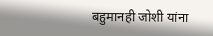बहुमानही जोशी यांना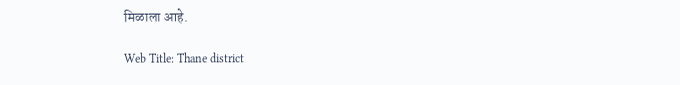मिळाला आहे.

Web Title: Thane district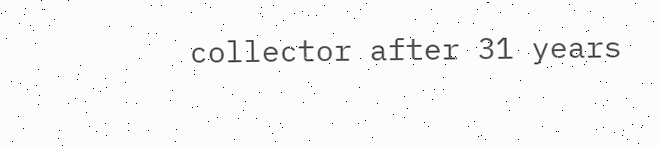collector after 31 years